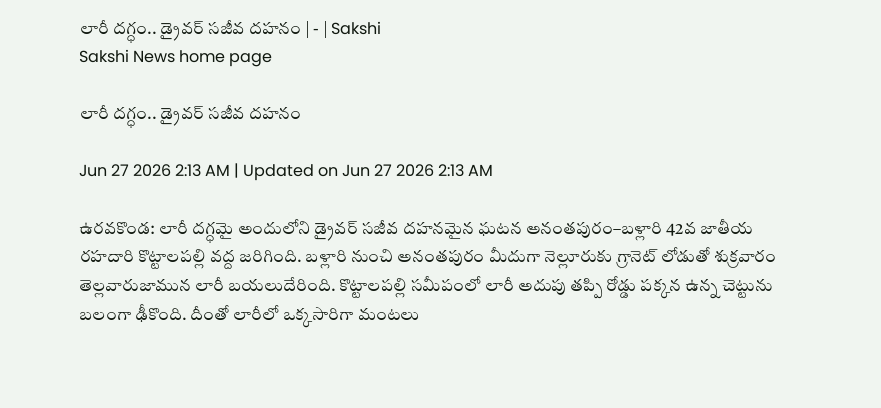లారీ దగ్ధం.. డ్రైవర్‌ సజీవ దహనం | - | Sakshi
Sakshi News home page

లారీ దగ్ధం.. డ్రైవర్‌ సజీవ దహనం

Jun 27 2026 2:13 AM | Updated on Jun 27 2026 2:13 AM

ఉరవకొండ: లారీ దగ్ధమై అందులోని డ్రైవర్‌ సజీవ దహనమైన ఘటన అనంతపురం–బళ్లారి 42వ జాతీయ రహదారి కొట్టాలపల్లి వద్ద జరిగింది. బళ్లారి నుంచి అనంతపురం మీదుగా నెల్లూరుకు గ్రానెట్‌ లోడుతో శుక్రవారం తెల్లవారుజామున లారీ బయలుదేరింది. కొట్టాలపల్లి సమీపంలో లారీ అదుపు తప్పి రోడ్డు పక్కన ఉన్న చెట్టును బలంగా ఢీకొంది. దీంతో లారీలో ఒక్కసారిగా మంటలు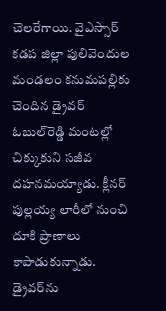చెలరేగాయి. వైఎస్సార్‌ కడప జిల్లా పులివెందుల మండలం కనుమపల్లికు చెందిన డ్రైవర్‌ ఓబుల్‌రెడ్డి మంటల్లో చిక్కుకుని సజీవ దహనమయ్యాడు. క్లీనర్‌ పుల్లయ్య లారీలో నుంచి దూకి ప్రాణాలు కాపాడుకున్నాడు. డ్రైవర్‌ను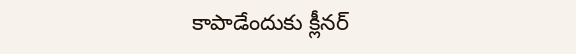కాపాడేందుకు క్లీనర్‌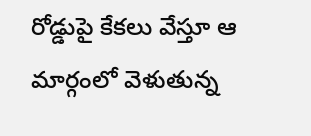రోడ్డుపై కేకలు వేస్తూ ఆ మార్గంలో వెళుతున్న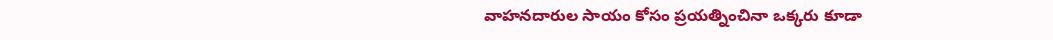వాహనదారుల సాయం కోసం ప్రయత్నించినా ఒక్కరు కూడా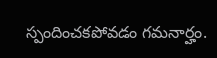స్పందించకపోవడం గమనార్హం.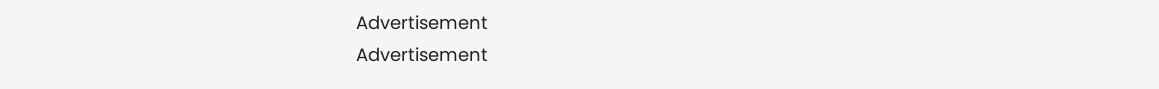Advertisement
Advertisement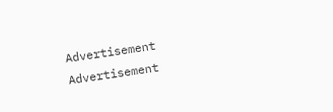Advertisement
Advertisement